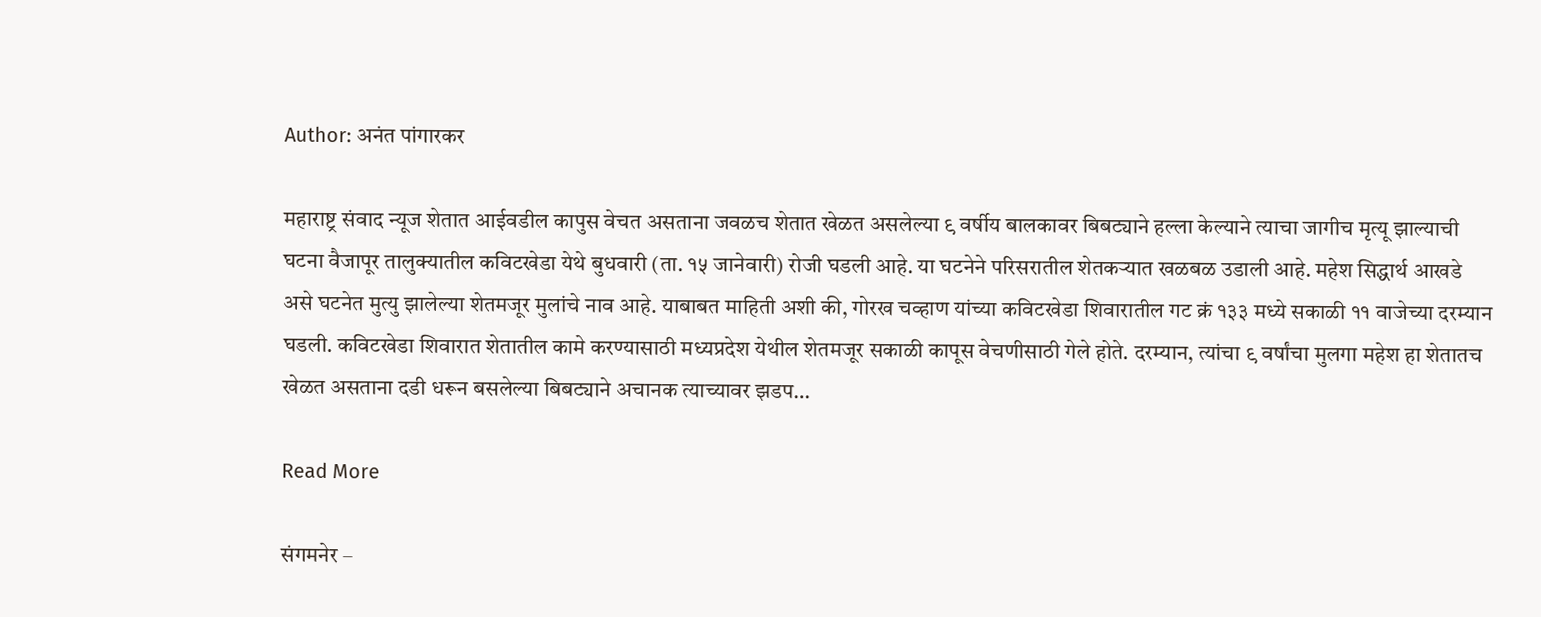Author: अनंत पांगारकर

महाराष्ट्र संवाद न्यूज शेतात आईवडील कापुस वेचत असताना जवळच शेतात खेळत असलेल्या ९ वर्षीय बालकावर बिबट्याने हल्ला केल्याने त्याचा जागीच मृत्यू झाल्याची घटना वैजापूर तालुक्यातील कविटखेडा येथे बुधवारी (ता. १५ जानेवारी) रोजी घडली आहे. या घटनेने परिसरातील शेतकऱ्यात खळबळ उडाली आहे. महेश सिद्धार्थ आखडे असे घटनेत मुत्यु झालेल्या शेतमजूर मुलांचे नाव आहे. याबाबत माहिती अशी की, गोरख चव्हाण यांच्या कविटखेडा शिवारातील गट क्रं १३३ मध्ये सकाळी ११ वाजेच्या दरम्यान घडली. कविटखेडा शिवारात शेतातील कामे करण्यासाठी मध्यप्रदेश येथील शेतमजूर सकाळी कापूस वेचणीसाठी गेले होते. दरम्यान, त्यांचा ९ वर्षांचा मुलगा महेश हा शेतातच खेळत असताना दडी धरून बसलेल्या बिबट्याने अचानक त्याच्यावर झडप…

Read More

संगमनेर –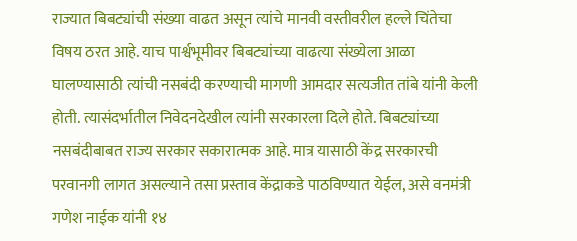राज्यात बिबट्यांची संख्या वाढत असून त्यांचे मानवी वस्तीवरील हल्ले चिंतेचा विषय ठरत आहे. याच पार्श्वभूमीवर बिबट्यांच्या वाढत्या संख्येला आळा घालण्यासाठी त्यांची नसबंदी करण्याची मागणी आमदार सत्यजीत तांबे यांनी केली होती. त्यासंदर्भातील निवेदनदेखील त्यांनी सरकारला दिले होते. बिबट्यांच्या नसबंदीबाबत राज्य सरकार सकारात्मक आहे. मात्र यासाठी केंद्र सरकारची परवानगी लागत असल्याने तसा प्रस्ताव केंद्राकडे पाठविण्यात येईल, असे वनमंत्री गणेश नाईक यांनी १४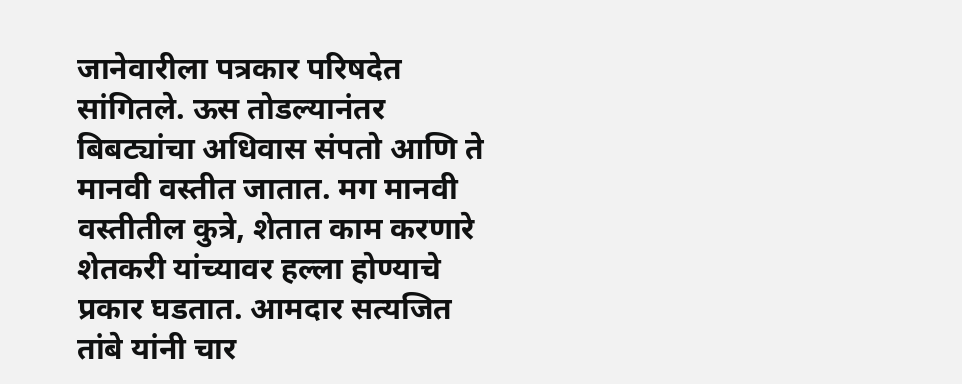जानेवारीला पत्रकार परिषदेत सांगितले. ऊस तोडल्यानंतर बिबट्यांचा अधिवास संपतो आणि ते मानवी वस्तीत जातात. मग मानवी वस्तीतील कुत्रे, शेतात काम करणारे शेतकरी यांच्यावर हल्ला होण्याचे प्रकार घडतात. आमदार सत्यजित तांबे यांनी चार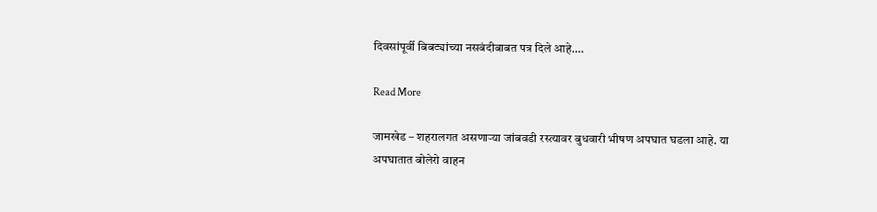दिवसांपूर्वी बिबट्यांच्या नसबंदीबाबत पत्र दिले आहे.…

Read More

जामखेड – शहरालगत असणाऱ्या जांबवडी रस्त्यावर बुधवारी भीषण अपघात घडला आहे. या अपघातात बोलेरो वाहन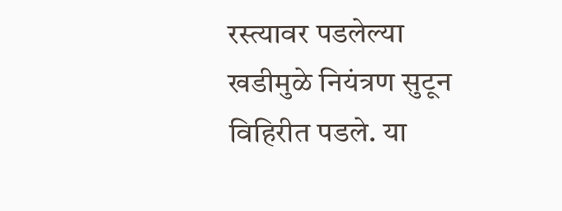रस्त्यावर पडलेल्या खडीमुळे नियंत्रण सुटून विहिरीत पडले. या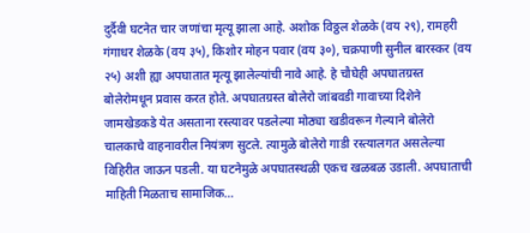दुर्दैवी घटनेत चार जणांचा मृत्यू झाला आहे. अशोक विठ्ठल शेळके (वय २९), रामहरी गंगाधर शेळके (वय ३५), किशोर मोहन पवार (वय ३०), चक्रपाणी सुनील बारस्कर (वय २५) अशी ह्या अपघातात मृत्यू झालेल्यांची नावे आहे. हे चौघेही अपघातग्रस्त बोलेरोमधून प्रवास करत होते. अपघातग्रस्त बोलेरो जांबवडी गावाच्या दिशेने जामखेडकडे येत असताना रस्त्यावर पडलेल्या मोठ्या खडीवरून गेल्याने बोलेरो चालकाचे वाहनावरील नियंत्रण सुटले. त्यामुळे बोलेरो गाडी रस्त्यालगत असलेल्या विहिरीत जाऊन पडली. या घटनेमुळे अपघातस्थळी एकच खळबळ उडाली. अपघाताची माहिती मिळताच सामाजिक…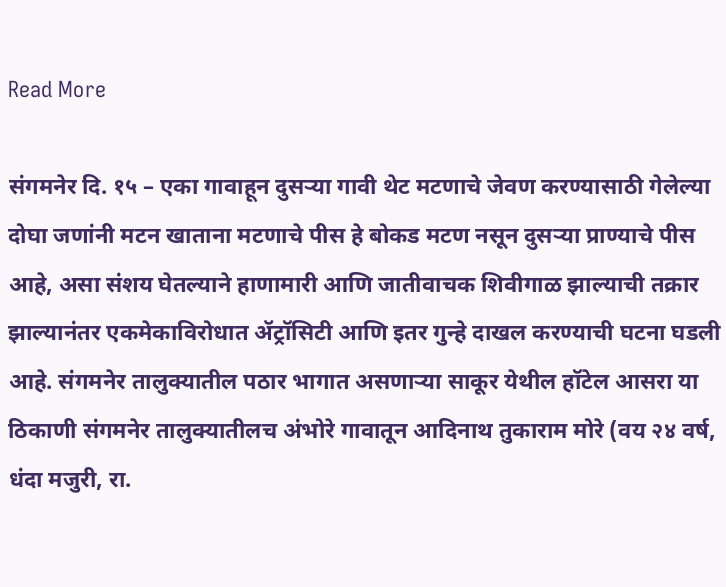Read More

संगमनेर दि. १५ – एका गावाहून दुसऱ्या गावी थेट मटणाचे जेवण करण्यासाठी गेलेल्या दोघा जणांनी मटन खाताना मटणाचे पीस हे बोकड मटण नसून दुसऱ्या प्राण्याचे पीस आहे, असा संशय घेतल्याने हाणामारी आणि जातीवाचक शिवीगाळ झाल्याची तक्रार झाल्यानंतर एकमेकाविरोधात ॲट्रॉसिटी आणि इतर गुन्हे दाखल करण्याची घटना घडली आहे. संगमनेर तालुक्यातील पठार भागात असणाऱ्या साकूर येथील हॉटेल आसरा या ठिकाणी संगमनेर तालुक्यातीलच अंभोरे गावातून आदिनाथ तुकाराम मोरे (वय २४ वर्ष, धंदा मजुरी, रा.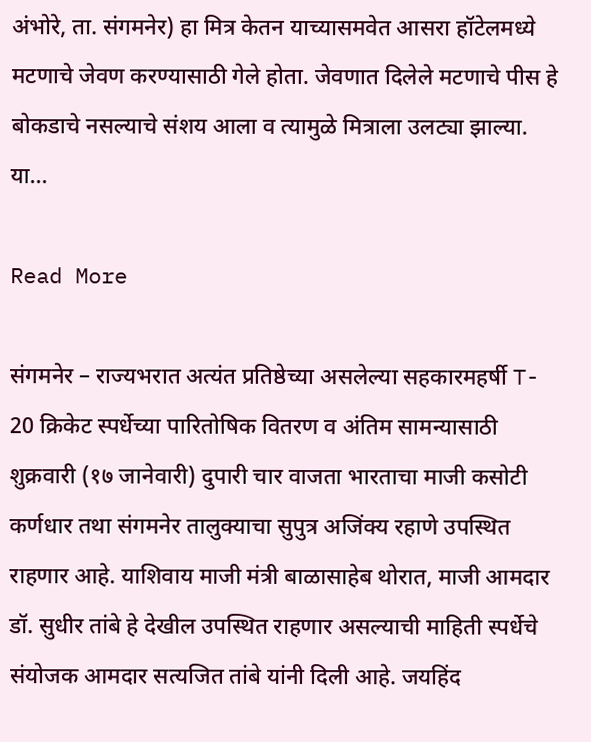अंभोरे, ता. संगमनेर) हा मित्र केतन याच्यासमवेत आसरा हॉटेलमध्ये मटणाचे जेवण करण्यासाठी गेले होता. जेवणात दिलेले मटणाचे पीस हे बोकडाचे नसल्याचे संशय आला व त्यामुळे मित्राला उलट्या झाल्या. या…

Read More

संगमनेर – राज्यभरात अत्यंत प्रतिष्ठेच्या असलेल्या सहकारमहर्षी T- 20 क्रिकेट स्पर्धेच्या पारितोषिक वितरण व अंतिम सामन्यासाठी शुक्रवारी (१७ जानेवारी) दुपारी चार वाजता भारताचा माजी कसोटी कर्णधार तथा संगमनेर तालुक्याचा सुपुत्र अजिंक्य रहाणे उपस्थित राहणार आहे. याशिवाय माजी मंत्री बाळासाहेब थोरात, माजी आमदार डॉ. सुधीर तांबे हे देखील उपस्थित राहणार असल्याची माहिती स्पर्धेचे संयोजक आमदार सत्यजित तांबे यांनी दिली आहे. जयहिंद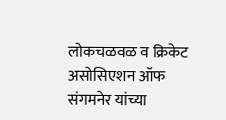लोकचळवळ व क्रिकेट असोसिएशन ऑफ संगमनेर यांच्या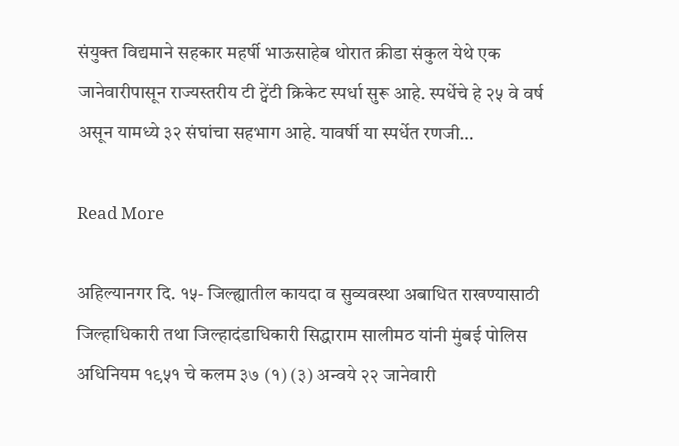संयुक्त विद्यमाने सहकार महर्षी भाऊसाहेब थोरात क्रीडा संकुल येथे एक जानेवारीपासून राज्यस्तरीय टी ट्वेंटी क्रिकेट स्पर्धा सुरू आहे. स्पर्धेचे हे २५ वे वर्ष असून यामध्ये ३२ संघांचा सहभाग आहे. यावर्षी या स्पर्धेत रणजी…

Read More

अहिल्यानगर दि. १५- जिल्ह्यातील कायदा व सुव्यवस्था अबाधित राखण्यासाठी जिल्हाधिकारी तथा जिल्हादंडाधिकारी सिद्धाराम सालीमठ यांनी मुंबई पोलिस अधिनियम १९५१ चे कलम ३७ (१) (३) अन्वये २२ जानेवारी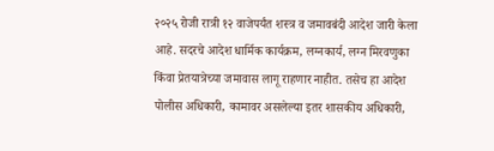२०२५ रोजी रात्री १२ वाजेपर्यंत शस्त्र व जमावबंदी आदेश जारी केला आहे. सदरचे आदेश धार्मिक कार्यक्रम, लग्नकार्य, लग्न मिरवणुका किंवा प्रेतयात्रेच्या जमावास लागू राहणार नाहीत. तसेच हा आदेश पोलीस अधिकारी, कामावर असलेल्या इतर शासकीय अधिकारी,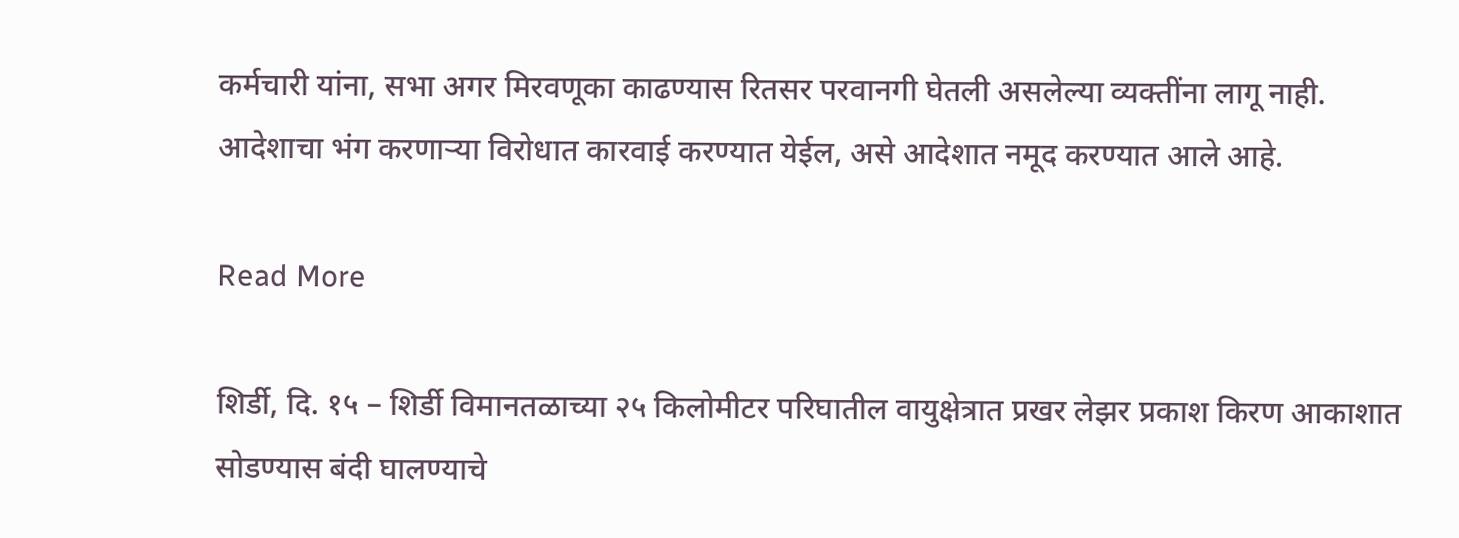कर्मचारी यांना, सभा अगर मिरवणूका काढण्यास रितसर परवानगी घेतली असलेल्या व्यक्तींना लागू नाही. आदेशाचा भंग करणाऱ्या विरोधात कारवाई करण्यात येईल, असे आदेशात नमूद करण्यात आले आहे.

Read More

शिर्डी, दि. १५ – शिर्डी विमानतळाच्या २५ किलोमीटर परिघातील वायुक्षेत्रात प्रखर लेझर प्रकाश किरण आकाशात सोडण्यास बंदी घालण्याचे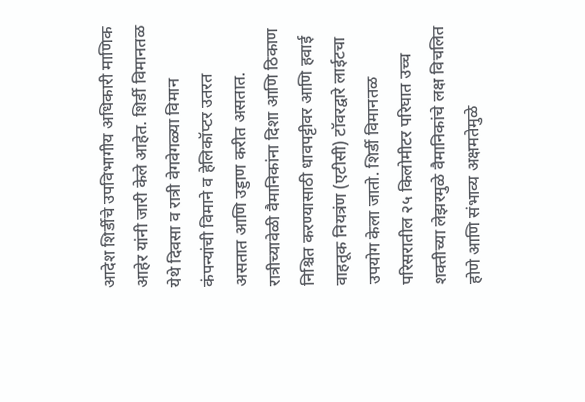आदेश शिर्डीचे उपविभागीय अधिकारी माणिक आहेर यांनी जारी केले आहेत. शिर्डी विमानतळ येथे दिवसा व रात्री वेगवेगळ्या विमान कंपन्यांची विमाने व हेलिकॉप्टर उतरत असतात आणि उड्डाण करीत असतात. रात्रीच्यावेळी वैमानिकांना दिशा आणि ठिकाण निश्चित करण्यासाठी धावपट्टीवर आणि हवाई वाहतूक नियत्रंण (एटीसी) टॉवरद्वारे लाईटचा उपयोग केला जातो. शिर्डी विमानतळ परिसरातील २५ किलोमीटर परिघात उच्च शक्तीच्या लेझरमुळे वैमानिकांचे लक्ष विचलित होणे आणि संभाव्य अक्षमतेमुळे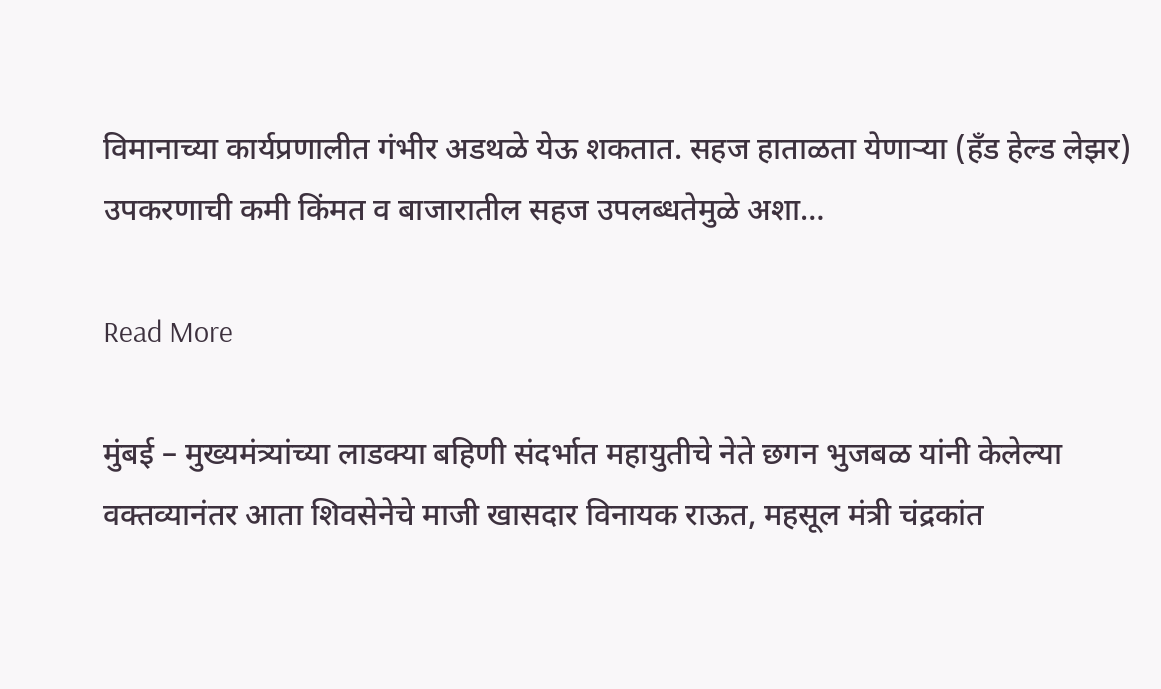विमानाच्या कार्यप्रणालीत गंभीर अडथळे येऊ शकतात. सहज हाताळता येणाऱ्या (हॅंड हेल्ड लेझर) उपकरणाची कमी किंमत व बाजारातील सहज उपलब्धतेमुळे अशा…

Read More

मुंबई – मुख्यमंत्र्यांच्या लाडक्या बहिणी संदर्भात महायुतीचे नेते छगन भुजबळ यांनी केलेल्या वक्तव्यानंतर आता शिवसेनेचे माजी खासदार विनायक राऊत, महसूल मंत्री चंद्रकांत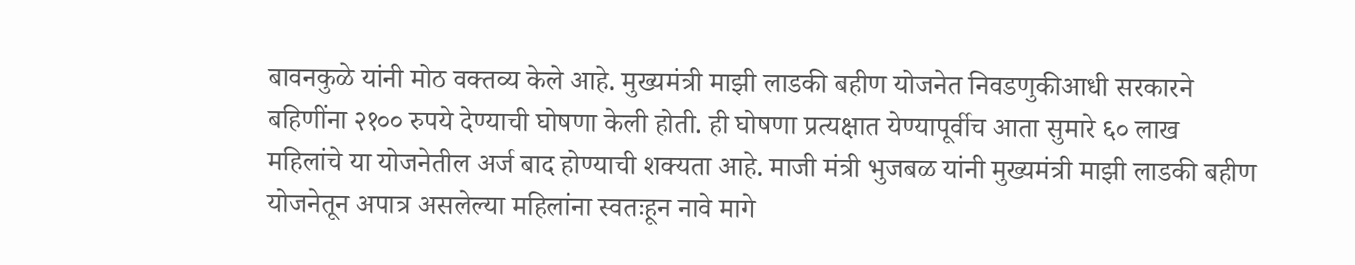बावनकुळे यांनी मोठ वक्तव्य केले आहे. मुख्यमंत्री माझी लाडकी बहीण योजनेत निवडणुकीआधी सरकारने बहिणींना २१०० रुपये देण्याची घोषणा केली होती. ही घोषणा प्रत्यक्षात येण्यापूर्वीच आता सुमारे ६० लाख महिलांचे या योजनेतील अर्ज बाद होण्याची शक्यता आहे. माजी मंत्री भुजबळ यांनी मुख्यमंत्री माझी लाडकी बहीण योजनेतून अपात्र असलेल्या महिलांना स्वतःहून नावे मागे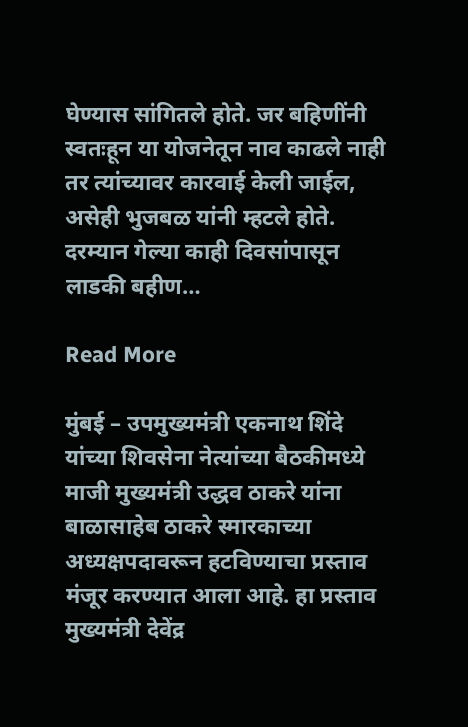घेण्यास सांगितले होते. जर बहिणींनी स्वतःहून या योजनेतून नाव काढले नाही तर त्यांच्यावर कारवाई केली जाईल, असेही भुजबळ यांनी म्हटले होते. दरम्यान गेल्या काही दिवसांपासून लाडकी बहीण…

Read More

मुंबई – उपमुख्यमंत्री एकनाथ शिंदे यांच्या शिवसेना नेत्यांच्या बैठकीमध्ये माजी मुख्यमंत्री उद्धव ठाकरे यांना बाळासाहेब ठाकरे स्मारकाच्या अध्यक्षपदावरून हटविण्याचा प्रस्ताव मंजूर करण्यात आला आहे. हा प्रस्ताव मुख्यमंत्री देवेंद्र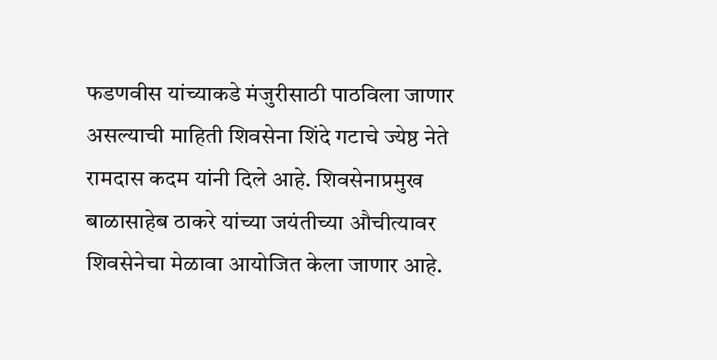फडणवीस यांच्याकडे मंजुरीसाठी पाठविला जाणार असल्याची माहिती शिवसेना शिंदे गटाचे ज्येष्ठ नेते रामदास कदम यांनी दिले आहे. शिवसेनाप्रमुख बाळासाहेब ठाकरे यांच्या जयंतीच्या औचीत्यावर शिवसेनेचा मेळावा आयोजित केला जाणार आहे.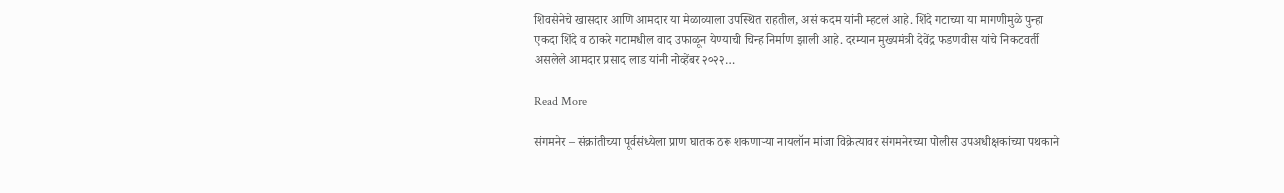शिवसेनेचे खासदार आणि आमदार या मेळाव्याला उपस्थित राहतील, असं कदम यांनी म्हटलं आहे. शिंदे गटाच्या या मागणीमुळे पुन्हा एकदा शिंदे व ठाकरे गटामधील वाद उफाळून येण्याची चिन्ह निर्माण झाली आहे. दरम्यान मुख्यमंत्री देवेंद्र फडणवीस यांचे निकटवर्ती असलेले आमदार प्रसाद लाड यांनी नोव्हेंबर २०२२…

Read More

संगमनेर – संक्रांतीच्या पूर्वसंध्येला प्राण घातक ठरू शकणाऱ्या नायलॉन मांजा विक्रेत्यावर संगमनेरच्या पोलीस उपअधीक्षकांच्या पथकाने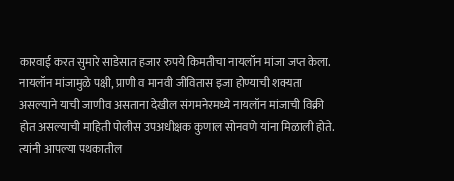कारवाई करत सुमारे साडेसात हजार रुपये किमतीचा नायलॉन मांजा जप्त केला. नायलॉन मांजामुळे पक्षी, प्राणी व मानवी जीवितास इजा होण्याची शक्यता असल्याने याची जाणीव असताना देखील संगमनेरमध्ये नायलॉन मांजाची विक्री होत असल्याची माहिती पोलीस उपअधीक्षक कुणाल सोनवणे यांना मिळाली होते. त्यांनी आपल्या पथकातील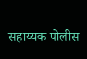सहाय्यक पोलीस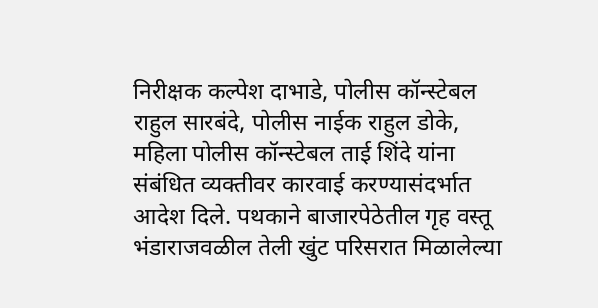निरीक्षक कल्पेश दाभाडे, पोलीस कॉन्स्टेबल राहुल सारबंदे, पोलीस नाईक राहुल डोके, महिला पोलीस कॉन्स्टेबल ताई शिंदे यांना संबंधित व्यक्तीवर कारवाई करण्यासंदर्भात आदेश दिले. पथकाने बाजारपेठेतील गृह वस्तू भंडाराजवळील तेली खुंट परिसरात मिळालेल्या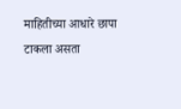माहितीच्या आधारे छापा टाकला असता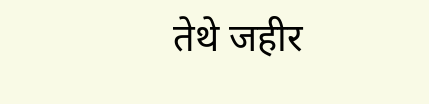तेथे जहीर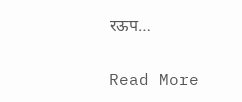रऊप…

Read More